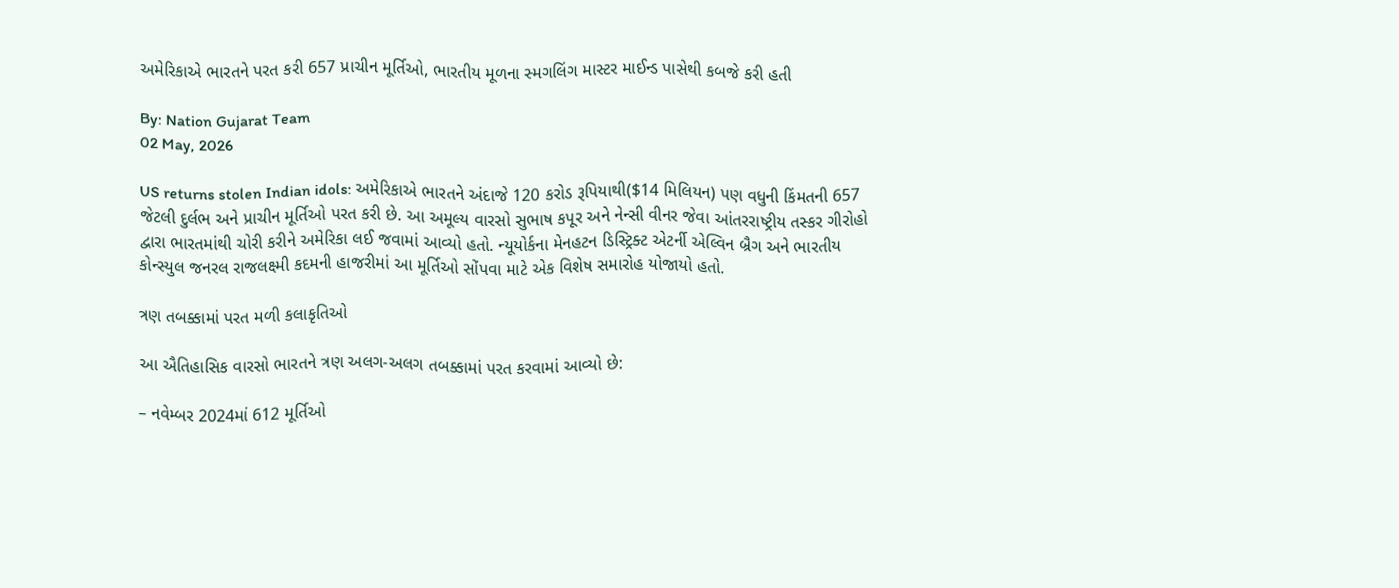અમેરિકાએ ભારતને પરત કરી 657 પ્રાચીન મૂર્તિઓ, ભારતીય મૂળના સ્મગલિંગ માસ્ટર માઈન્ડ પાસેથી કબજે કરી હતી

By: Nation Gujarat Team
02 May, 2026

US returns stolen Indian idols: અમેરિકાએ ભારતને અંદાજે 120 કરોડ રૂપિયાથી($14 મિલિયન) પણ વધુની કિંમતની 657 જેટલી દુર્લભ અને પ્રાચીન મૂર્તિઓ પરત કરી છે. આ અમૂલ્ય વારસો સુભાષ કપૂર અને નેન્સી વીનર જેવા આંતરરાષ્ટ્રીય તસ્કર ગીરોહો દ્વારા ભારતમાંથી ચોરી કરીને અમેરિકા લઈ જવામાં આવ્યો હતો. ન્યૂયોર્કના મેનહટન ડિસ્ટ્રિક્ટ એટર્ની એલ્વિન બ્રૈગ અને ભારતીય કોન્સ્યુલ જનરલ રાજલક્ષ્મી કદમની હાજરીમાં આ મૂર્તિઓ સોંપવા માટે એક વિશેષ સમારોહ યોજાયો હતો.

ત્રણ તબક્કામાં પરત મળી કલાકૃતિઓ

આ ઐતિહાસિક વારસો ભારતને ત્રણ અલગ-અલગ તબક્કામાં પરત કરવામાં આવ્યો છે:

– નવેમ્બર 2024માં 612 મૂર્તિઓ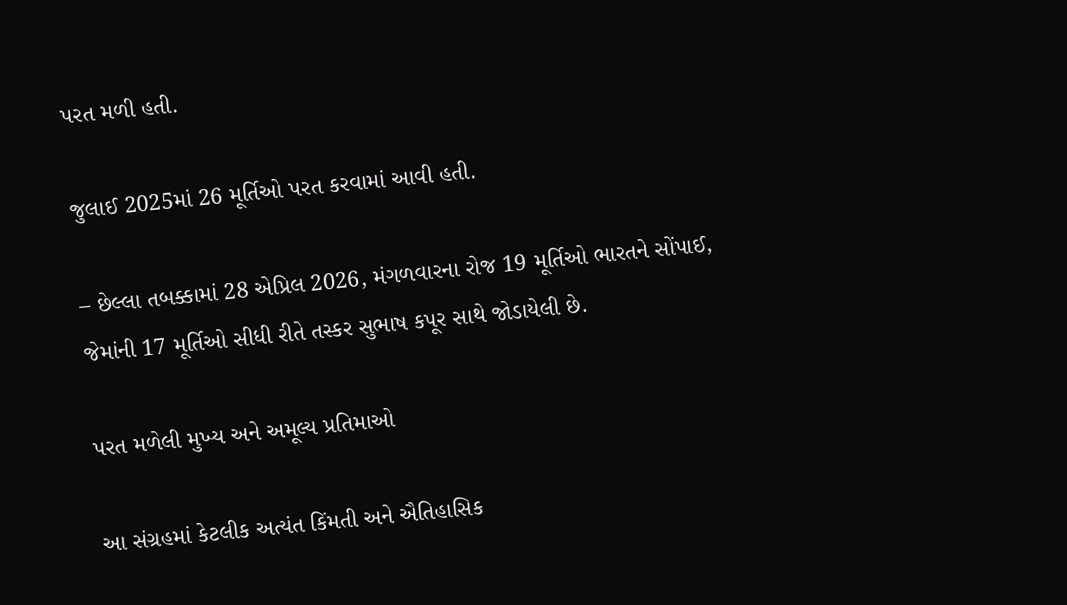પરત મળી હતી.

જુલાઈ 2025માં 26 મૂર્તિઓ પરત કરવામાં આવી હતી.

– છેલ્લા તબક્કામાં 28 એપ્રિલ 2026, મંગળવારના રોજ 19 મૂર્તિઓ ભારતને સોંપાઈ, જેમાંની 17 મૂર્તિઓ સીધી રીતે તસ્કર સુભાષ કપૂર સાથે જોડાયેલી છે.

પરત મળેલી મુખ્ય અને અમૂલ્ય પ્રતિમાઓ

આ સંગ્રહમાં કેટલીક અત્યંત કિંમતી અને ઐતિહાસિક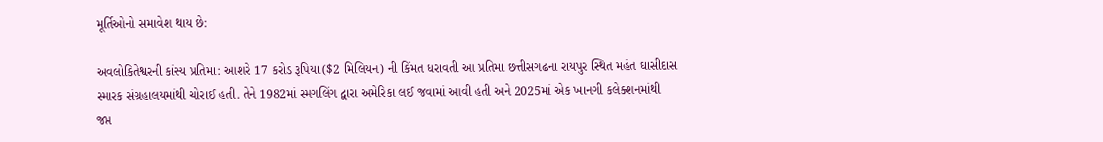મૂર્તિઓનો સમાવેશ થાય છે:

અવલોકિતેશ્વરની કાંસ્ય પ્રતિમા: આશરે 17 કરોડ રૂપિયા($2 મિલિયન) ની કિંમત ધરાવતી આ પ્રતિમા છત્તીસગઢના રાયપુર સ્થિત મહંત ઘાસીદાસ સ્મારક સંગ્રહાલયમાંથી ચોરાઈ હતી. તેને 1982માં સ્મગલિંગ દ્વારા અમેરિકા લઈ જવામાં આવી હતી અને 2025માં એક ખાનગી કલેક્શનમાંથી જપ્ત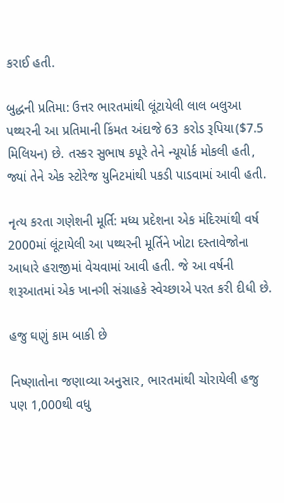કરાઈ હતી.

બુદ્ધની પ્રતિમા: ઉત્તર ભારતમાંથી લૂંટાયેલી લાલ બલુઆ પથ્થરની આ પ્રતિમાની કિંમત અંદાજે 63 કરોડ રૂપિયા($7.5 મિલિયન) છે. તસ્કર સુભાષ કપૂરે તેને ન્યૂયોર્ક મોકલી હતી, જ્યાં તેને એક સ્ટોરેજ યુનિટમાંથી પકડી પાડવામાં આવી હતી.

નૃત્ય કરતા ગણેશની મૂર્તિ: મધ્ય પ્રદેશના એક મંદિરમાંથી વર્ષ 2000માં લૂંટાયેલી આ પથ્થરની મૂર્તિને ખોટા દસ્તાવેજોના આધારે હરાજીમાં વેચવામાં આવી હતી. જે આ વર્ષની શરૂઆતમાં એક ખાનગી સંગ્રાહકે સ્વેચ્છાએ પરત કરી દીધી છે.

હજુ ઘણું કામ બાકી છે

નિષ્ણાતોના જણાવ્યા અનુસાર, ભારતમાંથી ચોરાયેલી હજુ પણ 1,000થી વધુ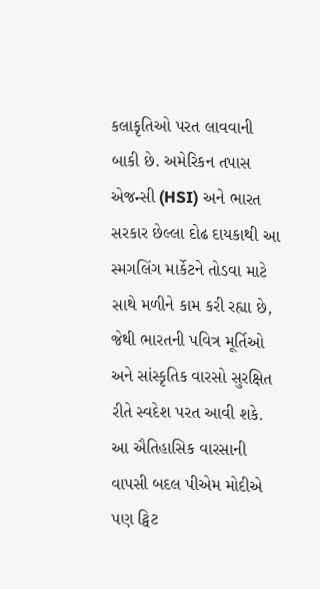કલાકૃતિઓ પરત લાવવાની બાકી છે. અમેરિકન તપાસ એજન્સી (HSI) અને ભારત સરકાર છેલ્લા દોઢ દાયકાથી આ સ્મગલિંગ માર્કેટને તોડવા માટે સાથે મળીને કામ કરી રહ્યા છે, જેથી ભારતની પવિત્ર મૂર્તિઓ અને સાંસ્કૃતિક વારસો સુરક્ષિત રીતે સ્વદેશ પરત આવી શકે. આ ઐતિહાસિક વારસાની વાપસી બદલ પીએમ મોદીએ પણ ટ્વિટ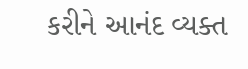કરીને આનંદ વ્યક્ત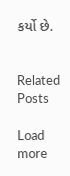કર્યો છે.


Related Posts

Load more